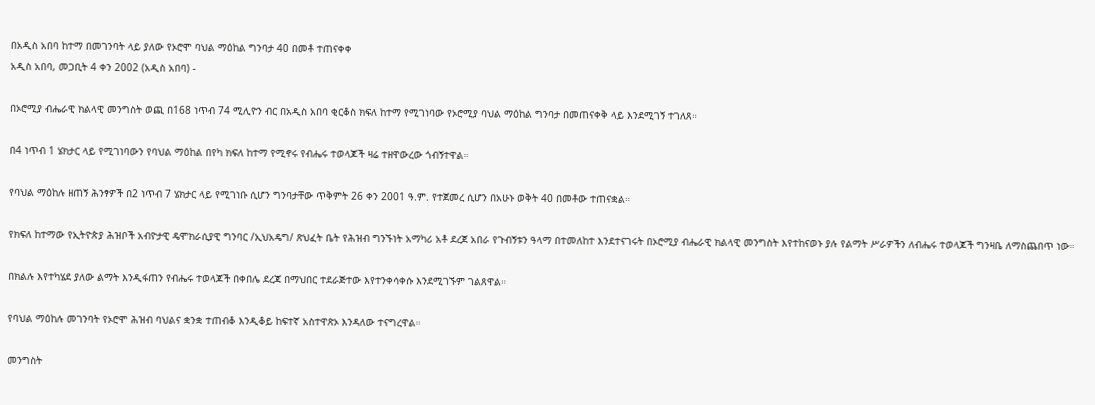በአዲስ አበባ ከተማ በመገንባት ላይ ያለው የኦሮሞ ባህል ማዕከል ግንባታ 40 በመቶ ተጠናቀቀ
አዲስ አበባ, መጋቢት 4 ቀን 2002 (አዲስ አበባ) -

በኦሮሚያ ብሔራዊ ክልላዊ መንግስት ወጪ በ168 ነጥብ 74 ሚሊዮን ብር በአዲስ አበባ ቂርቆስ ክፍለ ከተማ የሚገነባው የኦሮሚያ ባህል ማዕከል ግንባታ በመጠናቀቅ ላይ እንደሚገኝ ተገለጸ።

በ4 ነጥብ 1 ሄክታር ላይ የሚገነባውን የባህል ማዕከል በየካ ክፍለ ከተማ የሚኖሩ የብሔሩ ተወላጆች ዛሬ ተዘዋውረው ጎብኝተዋል።

የባህል ማዕከሉ ዘጠኝ ሕንፃዎች በ2 ነጥብ 7 ሄክታር ላይ የሚገነቡ ሲሆን ግንባታቸው ጥቅምት 26 ቀን 2001 ዓ.ም. የተጀመረ ሲሆን በአሁኑ ወቅት 40 በመቶው ተጠናቋል።

የክፍለ ከተማው የኢትዮጵያ ሕዝቦች አብዮታዊ ዴሞክራሲያዊ ግንባር /ኢህአዴግ/ ጽህፈት ቤት የሕዝብ ግንኙነት አማካሪ አቶ ደረጀ አበራ የጉብኝቱን ዓላማ በተመለከተ እንደተናገሩት በኦሮሚያ ብሔራዊ ክልላዊ መንግስት እየተከናወኑ ያሉ የልማት ሥራዎችን ለብሔሩ ተወላጆች ግንዛቤ ለማስጨበጥ ነው።

በክልሉ እየተካሄደ ያለው ልማት እንዲፋጠን የብሔሩ ተወላጆች በቀበሌ ደረጃ በማህበር ተደራጅተው እየተንቀሳቀሱ እንደሚገኙም ገልጸዋል።

የባህል ማዕከሉ መገንባት የኦሮሞ ሕዝብ ባህልና ቋንቋ ተጠብቆ እንዲቆይ ከፍተኛ አስተዋጽኦ እንዳለው ተናግረዋል።

መንግስት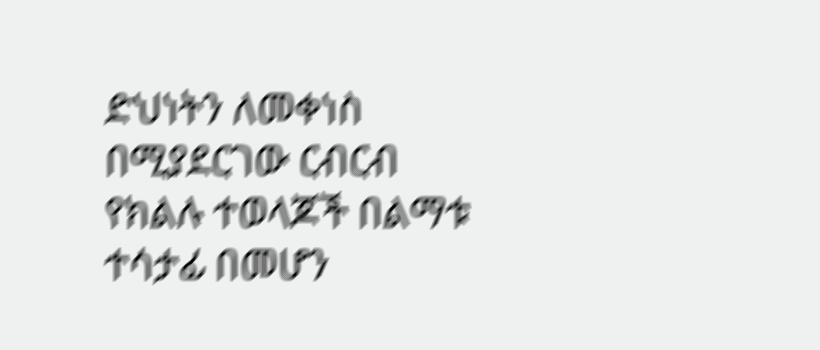ድህነትን ለመቀነስ በሚያደርገው ርብርብ የክልሉ ተወላጆች በልማቱ ተሳታፊ በመሆን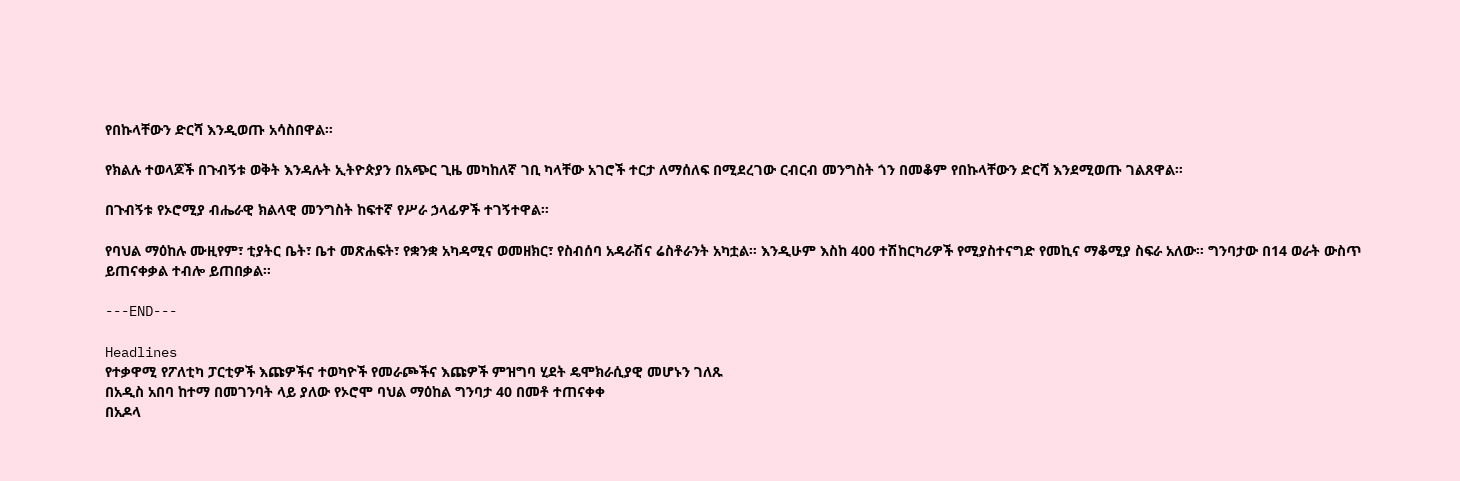የበኩላቸውን ድርሻ እንዲወጡ አሳስበዋል።

የክልሉ ተወላጆች በጉብኝቱ ወቅት እንዳሉት ኢትዮጵያን በአጭር ጊዜ መካከለኛ ገቢ ካላቸው አገሮች ተርታ ለማሰለፍ በሚደረገው ርብርብ መንግስት ጎን በመቆም የበኩላቸውን ድርሻ እንደሚወጡ ገልጸዋል።

በጉብኝቱ የኦሮሚያ ብሔራዊ ክልላዊ መንግስት ከፍተኛ የሥራ ኃላፊዎች ተገኝተዋል።

የባህል ማዕከሉ ሙዚየም፣ ቲያትር ቤት፣ ቤተ መጽሐፍት፣ የቋንቋ አካዳሚና ወመዘክር፣ የስብሰባ አዳራሽና ሬስቶራንት አካቷል። እንዲሁም እስከ 400 ተሽከርካሪዎች የሚያስተናግድ የመኪና ማቆሚያ ስፍራ አለው። ግንባታው በ14 ወራት ውስጥ ይጠናቀቃል ተብሎ ይጠበቃል።

---END---

Headlines
የተቃዋሚ የፖለቲካ ፓርቲዎች እጩዎችና ተወካዮች የመራጮችና እጩዎች ምዝግባ ሂደት ዴሞክራሲያዊ መሆኑን ገለጹ
በአዲስ አበባ ከተማ በመገንባት ላይ ያለው የኦሮሞ ባህል ማዕከል ግንባታ 40 በመቶ ተጠናቀቀ
በአዶላ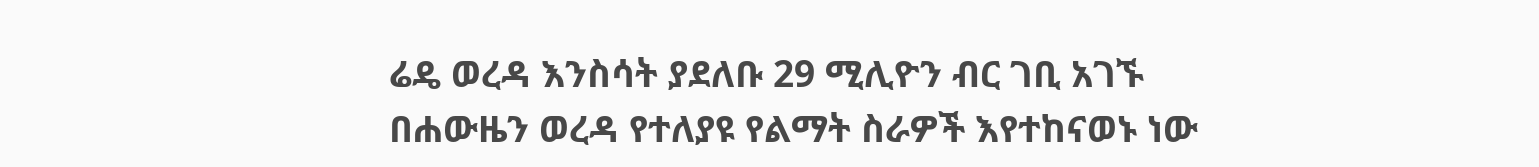ሬዴ ወረዳ እንስሳት ያደለቡ 29 ሚሊዮን ብር ገቢ አገኙ
በሐውዜን ወረዳ የተለያዩ የልማት ስራዎች እየተከናወኑ ነው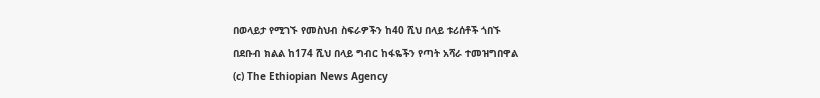በወላይታ የሚገኙ የመስህብ ስፍራዎችን ከ40 ሺህ በላይ ቱሪሰቶች ጎበኙ
በደቡብ ክልል ከ174 ሺህ በላይ ግብር ከፋዬችን የጣት አሻራ ተመዝግበዋል
(c) The Ethiopian News Agency